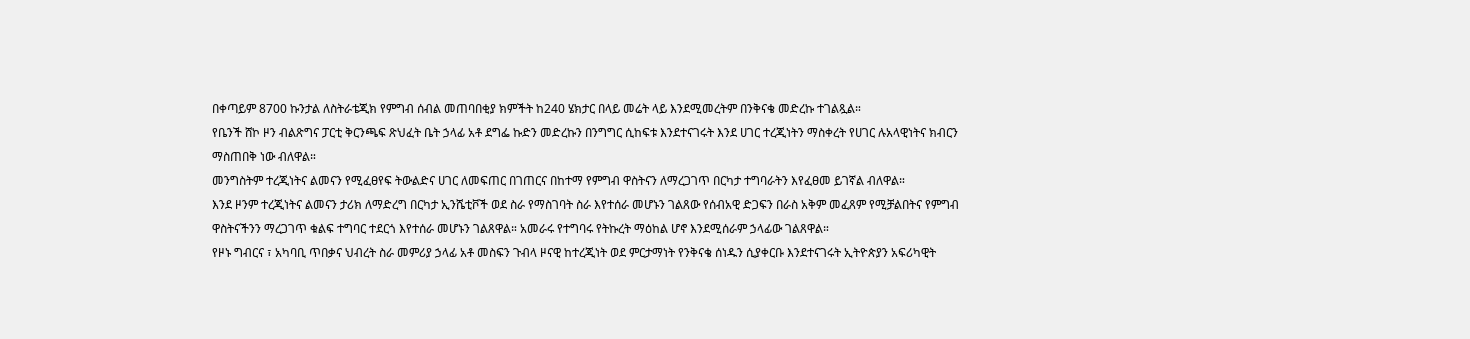በቀጣይም 8700 ኩንታል ለስትራቴጂክ የምግብ ሰብል መጠባበቂያ ክምችት ከ240 ሄክታር በላይ መሬት ላይ እንደሚመረትም በንቅናቄ መድረኩ ተገልጿል።
የቤንች ሸኮ ዞን ብልጽግና ፓርቲ ቅርንጫፍ ጽህፈት ቤት ኃላፊ አቶ ደግፌ ኩድን መድረኩን በንግግር ሲከፍቱ እንደተናገሩት እንደ ሀገር ተረጂነትን ማስቀረት የሀገር ሉአላዊነትና ክብርን ማስጠበቅ ነው ብለዋል።
መንግስትም ተረጂነትና ልመናን የሚፈፀየፍ ትውልድና ሀገር ለመፍጠር በገጠርና በከተማ የምግብ ዋስትናን ለማረጋገጥ በርካታ ተግባራትን እየፈፀመ ይገኛል ብለዋል።
እንደ ዞንም ተረጂነትና ልመናን ታሪክ ለማድረግ በርካታ ኢንሼቲቮች ወደ ስራ የማስገባት ስራ እየተሰራ መሆኑን ገልጸው የሰብአዊ ድጋፍን በራስ አቅም መፈጸም የሚቻልበትና የምግብ ዋስትናችንን ማረጋገጥ ቁልፍ ተግባር ተደርጎ እየተሰራ መሆኑን ገልጸዋል። አመራሩ የተግባሩ የትኩረት ማዕከል ሆኖ እንደሚሰራም ኃላፊው ገልጸዋል።
የዞኑ ግብርና ፣ አካባቢ ጥበቃና ህብረት ስራ መምሪያ ኃላፊ አቶ መስፍን ጉብላ ዞናዊ ከተረጂነት ወደ ምርታማነት የንቅናቄ ሰነዱን ሲያቀርቡ እንደተናገሩት ኢትዮጵያን አፍሪካዊት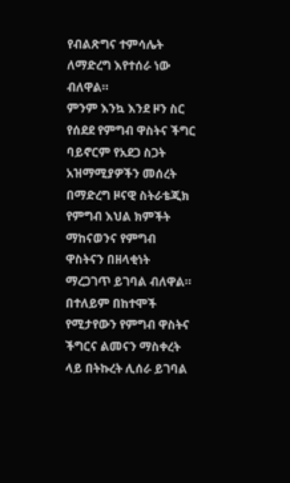የብልጽግና ተምሳሌት ለማድረግ እየተሰራ ነው ብለዋል።
ምንም እንኳ እንደ ዞን ስር የሰደደ የምግብ ዋስትና ችግር ባይኖርም የአደጋ ስጋት አዝማሚያዎችን መሰረት በማድረግ ዞናዊ ስትራቴጂክ የምግብ እህል ክምችት ማከናወንና የምግብ ዋስትናን በዘላቂነት ማረጋገጥ ይገባል ብለዋል። በተለይም በከተሞች የሚታየውን የምግብ ዋስትና ችግርና ልመናን ማስቀረት ላይ በትኩረት ሊሰራ ይገባል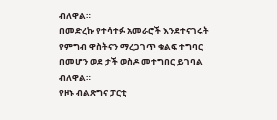ብለዋል።
በመድረኩ የተሳተፉ አመራሮች እንደተናገሩት የምግብ ዋስትናን ማረጋገጥ ቁልፍ ተግባር በመሆን ወደ ታች ወስዶ መተግበር ይገባል ብለዋል።
የዞኑ ብልጽግና ፓርቲ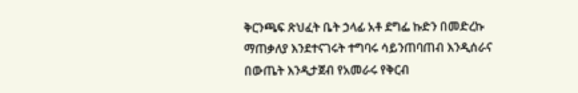ቅርንጫፍ ጽህፈት ቤት ኃላፊ አቶ ደግፌ ኩድን በመድረኩ ማጠቃለያ እንደተናገሩት ተግባሩ ሳይንጠባጠብ እንዲሰራና በውጤት እንዲታጀብ የአመራሩ የቅርብ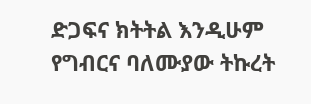ድጋፍና ክትትል እንዲሁም የግብርና ባለሙያው ትኩረት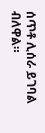ሰጥቶ ሊሰራ ይገባል ብለዋል።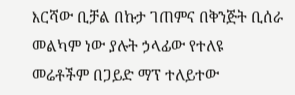እርሻው ቢቻል በኩታ ገጠምና በቅንጅት ቢሰራ መልካም ነው ያሉት ኃላፊው የተለዩ መሬቶችም በጋይድ ማፕ ተለይተው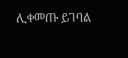ሊቀመጡ ይገባል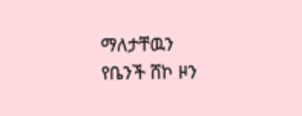ማለታቸዉን የቤንች ሸኮ ዞን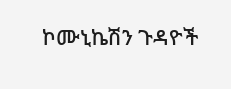ኮሙኒኬሽን ጉዳዮች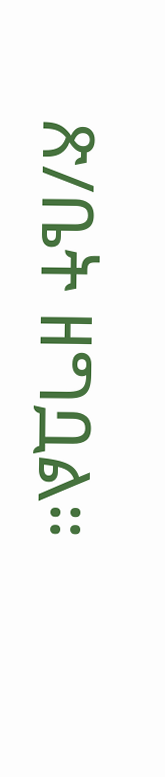ጽ/ቤት ዘግቧል።